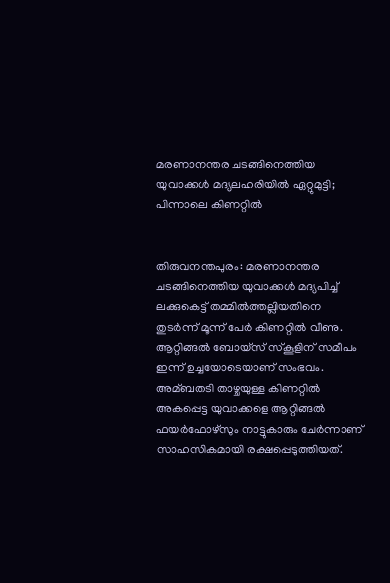മരണാനന്തര ചടങ്ങിനെത്തിയ യുവാക്കള്‍ മദ്യലഹരിയില്‍ ഏറ്റുമുട്ടി; പിന്നാലെ കിണറ്റില്‍


തിരുവനന്തപുരം: മരണാനന്തര ചടങ്ങിനെത്തിയ യുവാക്കള്‍ മദ്യപിച്ച്‌ ലക്കുകെട്ട് തമ്മില്‍ത്തല്ലിയതിനെ തുടർന്ന് മൂന്ന് പേർ കിണറ്റില്‍ വീണു.
ആറ്റിങ്ങല്‍ ബോയ്സ് സ്കൂളിന് സമീപം ഇന്ന് ഉച്ചയോടെയാണ് സംഭവം. അമ്ബതടി താഴ്ചയുള്ള കിണറ്റില്‍ അകപ്പെട്ട യുവാക്കളെ ആറ്റിങ്ങല്‍ ഫയർഫോഴ്സും നാട്ടുകാരും ചേർന്നാണ് സാഹസികമായി രക്ഷപ്പെടുത്തിയത്.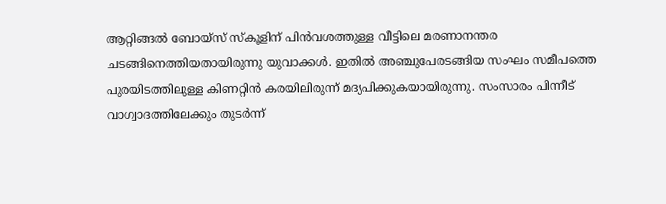ആറ്റിങ്ങല്‍ ബോയ്സ് സ്കൂളിന് പിൻവശത്തുള്ള വീട്ടിലെ മരണാനന്തര ചടങ്ങിനെത്തിയതായിരുന്നു യുവാക്കള്‍. ഇതില്‍ അഞ്ചുപേരടങ്ങിയ സംഘം സമീപത്തെ പുരയിടത്തിലുള്ള കിണറ്റിൻ കരയിലിരുന്ന് മദ്യപിക്കുകയായിരുന്നു. സംസാരം പിന്നീട് വാഗ്വാദത്തിലേക്കും തുടർന്ന്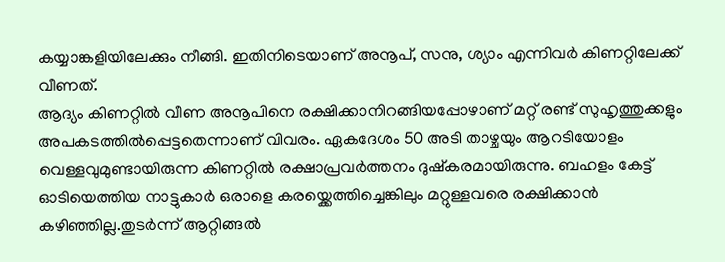കയ്യാങ്കളിയിലേക്കും നീങ്ങി. ഇതിനിടെയാണ് അനൂപ്, സനു, ശ്യാം എന്നിവർ കിണറ്റിലേക്ക് വീണത്.
ആദ്യം കിണറ്റില്‍ വീണ അനൂപിനെ രക്ഷിക്കാനിറങ്ങിയപ്പോഴാണ് മറ്റ് രണ്ട് സുഹൃത്തുക്കളും അപകടത്തില്‍പ്പെട്ടതെന്നാണ് വിവരം. ഏകദേശം 50 അടി താഴ്ചയും ആറടിയോളം വെള്ളവുമുണ്ടായിരുന്ന കിണറ്റില്‍ രക്ഷാപ്രവർത്തനം ദുഷ്കരമായിരുന്നു. ബഹളം കേട്ട് ഓടിയെത്തിയ നാട്ടുകാർ ഒരാളെ കരയ്ക്കെത്തിച്ചെങ്കിലും മറ്റുള്ളവരെ രക്ഷിക്കാൻ കഴിഞ്ഞില്ല.തുടർന്ന് ആറ്റിങ്ങല്‍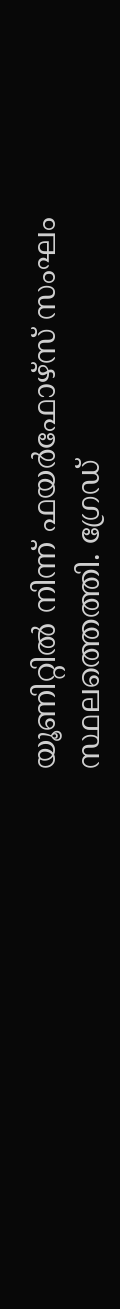യൂണിറ്റില്‍ നിന്ന് ഫയർഫോഴ്സ് സംഘം സ്ഥലത്തെത്തി. ഗ്രേഡ്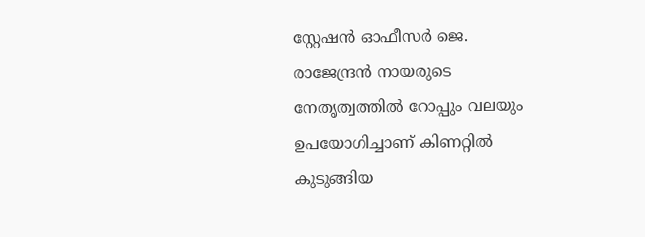സ്റ്റേഷൻ ഓഫീസർ ജെ. രാജേന്ദ്രൻ നായരുടെ നേതൃത്വത്തില്‍ റോപ്പും വലയും ഉപയോഗിച്ചാണ് കിണറ്റില്‍ കുടുങ്ങിയ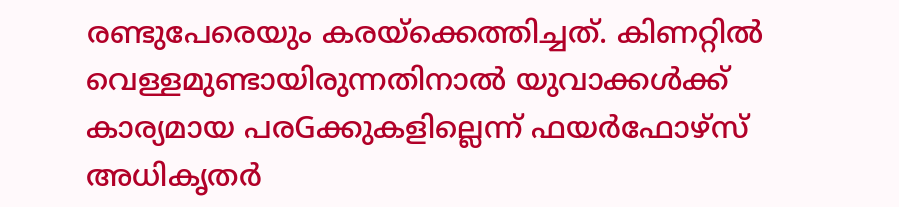രണ്ടുപേരെയും കരയ്ക്കെത്തിച്ചത്. കിണറ്റില്‍ വെള്ളമുണ്ടായിരുന്നതിനാല്‍ യുവാക്കള്‍ക്ക് കാര്യമായ പരGക്കുകളില്ലെന്ന് ഫയർഫോഴ്സ് അധികൃതർ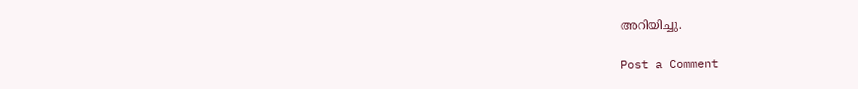അറിയിച്ചു.

Post a Comment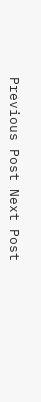Previous Post Next Post